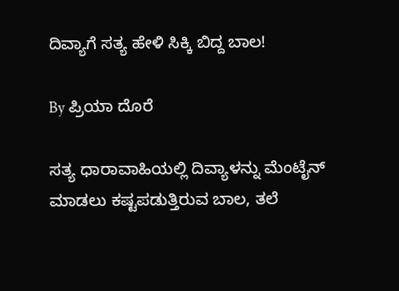ದಿವ್ಯಾಗೆ ಸತ್ಯ ಹೇಳಿ ಸಿಕ್ಕಿ ಬಿದ್ದ ಬಾಲ!

By ಪ್ರಿಯಾ ದೊರೆ

ಸತ್ಯ ಧಾರಾವಾಹಿಯಲ್ಲಿ ದಿವ್ಯಾಳನ್ನು ಮೆಂಟೈನ್ ಮಾಡಲು ಕಷ್ಟಪಡುತ್ತಿರುವ ಬಾಲ, ತಲೆ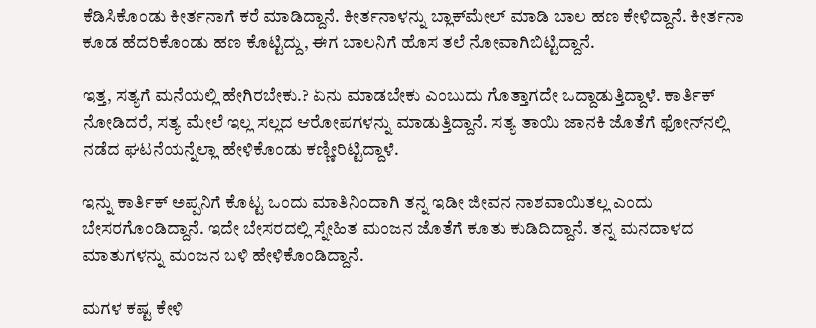ಕೆಡಿಸಿಕೊಂಡು ಕೀರ್ತನಾಗೆ ಕರೆ ಮಾಡಿದ್ದಾನೆ. ಕೀರ್ತನಾಳನ್ನು ಬ್ಲಾಕ್‌ಮೇಲ್ ಮಾಡಿ ಬಾಲ ಹಣ ಕೇಳಿದ್ದಾನೆ. ಕೀರ್ತನಾ ಕೂಡ ಹೆದರಿಕೊಂಡು ಹಣ ಕೊಟ್ಟಿದ್ದು, ಈಗ ಬಾಲನಿಗೆ ಹೊಸ ತಲೆ ನೋವಾಗಿಬಿಟ್ಟಿದ್ದಾನೆ.

ಇತ್ತ, ಸತ್ಯಗೆ ಮನೆಯಲ್ಲಿ ಹೇಗಿರಬೇಕು.? ಏನು ಮಾಡಬೇಕು ಎಂಬುದು ಗೊತ್ತಾಗದೇ ಒದ್ದಾಡುತ್ತಿದ್ದಾಳೆ. ಕಾರ್ತಿಕ್‌ ನೋಡಿದರೆ, ಸತ್ಯ ಮೇಲೆ ಇಲ್ಲ ಸಲ್ಲದ ಆರೋಪಗಳನ್ನು ಮಾಡುತ್ತಿದ್ದಾನೆ. ಸತ್ಯ ತಾಯಿ ಜಾನಕಿ ಜೊತೆಗೆ ಫೋನ್‌ನಲ್ಲಿ ನಡೆದ ಘಟನೆಯನ್ನೆಲ್ಲಾ ಹೇಳಿಕೊಂಡು ಕಣ್ಣೀರಿಟ್ಟಿದ್ದಾಳೆ.

ಇನ್ನು ಕಾರ್ತಿಕ್‌ ಅಪ್ಪನಿಗೆ ಕೊಟ್ಟ ಒಂದು ಮಾತಿನಿಂದಾಗಿ ತನ್ನ ಇಡೀ ಜೀವನ ನಾಶವಾಯಿತಲ್ಲ ಎಂದು ಬೇಸರಗೊಂಡಿದ್ದಾನೆ. ಇದೇ ಬೇಸರದಲ್ಲಿ ಸ್ನೇಹಿತ ಮಂಜನ ಜೊತೆಗೆ ಕೂತು ಕುಡಿದಿದ್ದಾನೆ. ತನ್ನ ಮನದಾಳದ ಮಾತುಗಳನ್ನು ಮಂಜನ ಬಳಿ ಹೇಳಿಕೊಂಡಿದ್ದಾನೆ.

ಮಗಳ ಕಷ್ಟ ಕೇಳಿ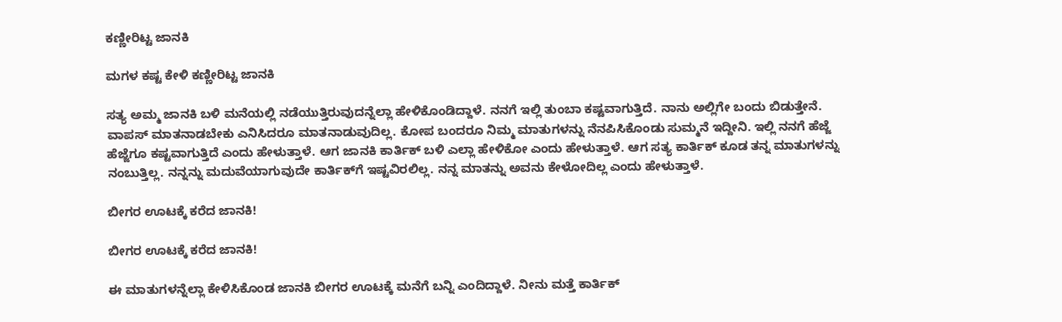ಕಣ್ಣೀರಿಟ್ಟ ಜಾನಕಿ

ಮಗಳ ಕಷ್ಟ ಕೇಳಿ ಕಣ್ಣೀರಿಟ್ಟ ಜಾನಕಿ

ಸತ್ಯ ಅಮ್ಮ ಜಾನಕಿ ಬಳಿ ಮನೆಯಲ್ಲಿ ನಡೆಯುತ್ತಿರುವುದನ್ನೆಲ್ಲಾ ಹೇಳಿಕೊಂಡಿದ್ದಾಳೆ. ನನಗೆ ಇಲ್ಲಿ ತುಂಬಾ ಕಷ್ಟವಾಗುತ್ತಿದೆ. ನಾನು ಅಲ್ಲಿಗೇ ಬಂದು ಬಿಡುತ್ತೇನೆ. ವಾಪಸ್‌ ಮಾತನಾಡಬೇಕು ಎನಿಸಿದರೂ ಮಾತನಾಡುವುದಿಲ್ಲ. ಕೋಪ ಬಂದರೂ ನಿಮ್ಮ ಮಾತುಗಳನ್ನು ನೆನಪಿಸಿಕೊಂಡು ಸುಮ್ಮನೆ ಇದ್ದೀನಿ. ಇಲ್ಲಿ ನನಗೆ ಹೆಜ್ಜೆ ಹೆಜ್ಜೆಗೂ ಕಷ್ಟವಾಗುತ್ತಿದೆ ಎಂದು ಹೇಳುತ್ತಾಳೆ. ಆಗ ಜಾನಕಿ ಕಾರ್ತಿಕ್‌ ಬಳಿ ಎಲ್ಲಾ ಹೇಳಿಕೋ ಎಂದು ಹೇಳುತ್ತಾಳೆ. ಆಗ ಸತ್ಯ ಕಾರ್ತಿಕ್‌ ಕೂಡ ತನ್ನ ಮಾತುಗಳನ್ನು ನಂಬುತ್ತಿಲ್ಲ. ನನ್ನನ್ನು ಮದುವೆಯಾಗುವುದೇ ಕಾರ್ತಿಕ್‌ಗೆ ಇಷ್ಟವಿರಲಿಲ್ಲ. ನನ್ನ ಮಾತನ್ನು ಅವನು ಕೇಳೋದಿಲ್ಲ ಎಂದು ಹೇಳುತ್ತಾಳೆ.

ಬೀಗರ ಊಟಕ್ಕೆ ಕರೆದ ಜಾನಕಿ!

ಬೀಗರ ಊಟಕ್ಕೆ ಕರೆದ ಜಾನಕಿ!

ಈ ಮಾತುಗಳನ್ನೆಲ್ಲಾ ಕೇಳಿಸಿಕೊಂಡ ಜಾನಕಿ ಬೀಗರ ಊಟಕ್ಕೆ ಮನೆಗೆ ಬನ್ನಿ ಎಂದಿದ್ದಾಳೆ. ನೀನು ಮತ್ತೆ ಕಾರ್ತಿಕ್‌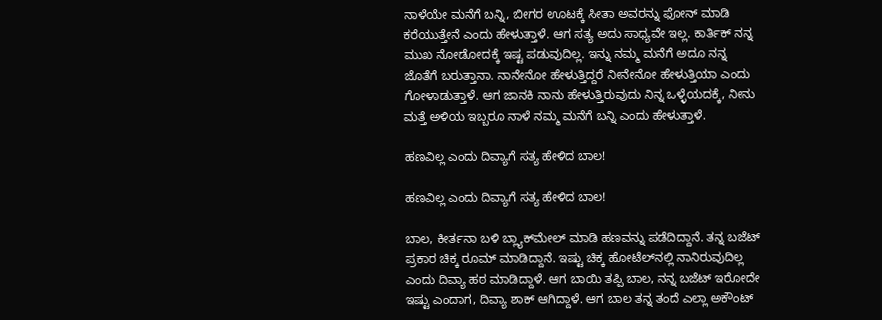ನಾಳೆಯೇ ಮನೆಗೆ ಬನ್ನಿ, ಬೀಗರ ಊಟಕ್ಕೆ ಸೀತಾ ಅವರನ್ನು ಫೋನ್ ಮಾಡಿ ಕರೆಯುತ್ತೇನೆ ಎಂದು ಹೇಳುತ್ತಾಳೆ. ಆಗ ಸತ್ಯ ಅದು ಸಾಧ್ಯವೇ ಇಲ್ಲ. ಕಾರ್ತಿಕ್‌ ನನ್ನ ಮುಖ ನೋಡೋದಕ್ಕೆ ಇಷ್ಟ ಪಡುವುದಿಲ್ಲ. ಇನ್ನು ನಮ್ಮ ಮನೆಗೆ ಅದೂ ನನ್ನ ಜೊತೆಗೆ ಬರುತ್ತಾನಾ. ನಾನೇನೋ ಹೇಳುತ್ತಿದ್ದರೆ ನೀನೇನೋ ಹೇಳುತ್ತಿಯಾ ಎಂದು ಗೋಳಾಡುತ್ತಾಳೆ. ಆಗ ಜಾನಕಿ ನಾನು ಹೇಳುತ್ತಿರುವುದು ನಿನ್ನ ಒಳ್ಳೆಯದಕ್ಕೆ, ನೀನು ಮತ್ತೆ ಅಳಿಯ ಇಬ್ಬರೂ ನಾಳೆ ನಮ್ಮ ಮನೆಗೆ ಬನ್ನಿ ಎಂದು ಹೇಳುತ್ತಾಳೆ.

ಹಣವಿಲ್ಲ ಎಂದು ದಿವ್ಯಾಗೆ ಸತ್ಯ ಹೇಳಿದ ಬಾಲ!

ಹಣವಿಲ್ಲ ಎಂದು ದಿವ್ಯಾಗೆ ಸತ್ಯ ಹೇಳಿದ ಬಾಲ!

ಬಾಲ, ಕೀರ್ತನಾ ಬಳಿ ಬ್ಲ್ಯಾಕ್‌ಮೇಲ್‌ ಮಾಡಿ ಹಣವನ್ನು ಪಡೆದಿದ್ದಾನೆ. ತನ್ನ ಬಜೆಟ್ ಪ್ರಕಾರ ಚಿಕ್ಕ ರೂಮ್‌ ಮಾಡಿದ್ದಾನೆ. ಇಷ್ಟು ಚಿಕ್ಕ ಹೋಟೆಲ್‌ನಲ್ಲಿ ನಾನಿರುವುದಿಲ್ಲ ಎಂದು ದಿವ್ಯಾ ಹಠ ಮಾಡಿದ್ದಾಳೆ. ಆಗ ಬಾಯಿ ತಪ್ಪಿ ಬಾಲ, ನನ್ನ ಬಜೆಟ್ ಇರೋದೇ ಇಷ್ಟು ಎಂದಾಗ, ದಿವ್ಯಾ ಶಾಕ್‌ ಆಗಿದ್ದಾಳೆ. ಆಗ ಬಾಲ ತನ್ನ ತಂದೆ ಎಲ್ಲಾ ಅಕೌಂಟ್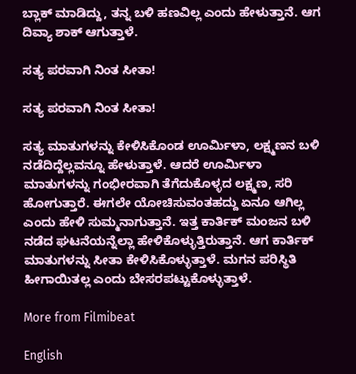ಬ್ಲಾಕ್‌ ಮಾಡಿದ್ದು, ತನ್ನ ಬಳಿ ಹಣವಿಲ್ಲ ಎಂದು ಹೇಳುತ್ತಾನೆ. ಆಗ ದಿವ್ಯಾ ಶಾಕ್‌ ಆಗುತ್ತಾಳೆ.

ಸತ್ಯ ಪರವಾಗಿ ನಿಂತ ಸೀತಾ!

ಸತ್ಯ ಪರವಾಗಿ ನಿಂತ ಸೀತಾ!

ಸತ್ಯ ಮಾತುಗಳನ್ನು ಕೇಳಿಸಿಕೊಂಡ ಊರ್ಮಿಳಾ, ಲಕ್ಷ್ಮಣನ ಬಳಿ ನಡೆದಿದ್ದೆಲ್ಲವನ್ನೂ ಹೇಳುತ್ತಾಳೆ. ಆದರೆ ಊರ್ಮಿಳಾ ಮಾತುಗಳನ್ನು ಗಂಭೀರವಾಗಿ ತೆಗೆದುಕೊಳ್ಳದ ಲಕ್ಷ್ಮಣ, ಸರಿ ಹೋಗುತ್ತಾರೆ. ಈಗಲೇ ಯೋಚಿಸುವಂತಹದ್ದು ಏನೂ ಆಗಿಲ್ಲ ಎಂದು ಹೇಳಿ ಸುಮ್ಮನಾಗುತ್ತಾನೆ. ಇತ್ತ ಕಾರ್ತಿಕ್‌ ಮಂಜನ ಬಳಿ ನಡೆದ ಘಟನೆಯನ್ನೆಲ್ಲಾ ಹೇಳಿಕೊಳ್ಳುತ್ತಿರುತ್ತಾನೆ. ಆಗ ಕಾರ್ತಿಕ್‌ ಮಾತುಗಳನ್ನು ಸೀತಾ ಕೇಳಿಸಿಕೊಳ್ಳುತ್ತಾಳೆ. ಮಗನ ಪರಿಸ್ಥಿತಿ ಹೀಗಾಯಿತಲ್ಲ ಎಂದು ಬೇಸರಪಟ್ಟುಕೊಳ್ಳುತ್ತಾಳೆ.

More from Filmibeat

English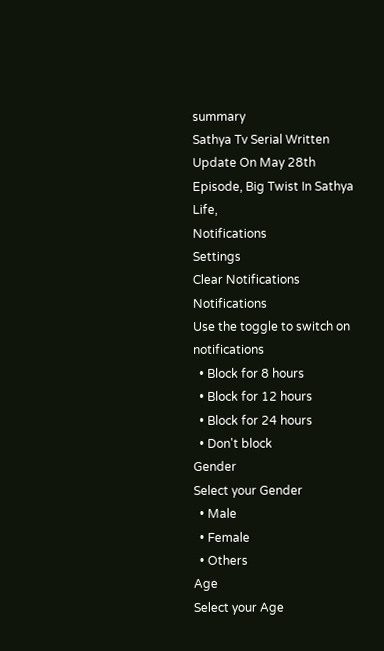summary
Sathya Tv Serial Written Update On May 28th Episode, Big Twist In Sathya Life,
Notifications
Settings
Clear Notifications
Notifications
Use the toggle to switch on notifications
  • Block for 8 hours
  • Block for 12 hours
  • Block for 24 hours
  • Don't block
Gender
Select your Gender
  • Male
  • Female
  • Others
Age
Select your Age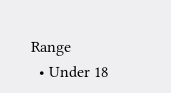Range
  • Under 18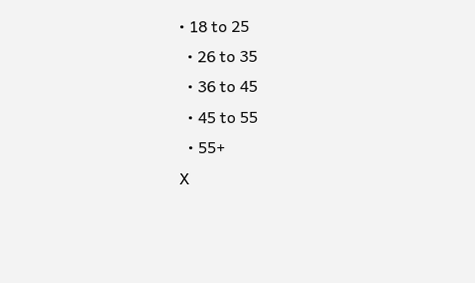• 18 to 25
  • 26 to 35
  • 36 to 45
  • 45 to 55
  • 55+
X